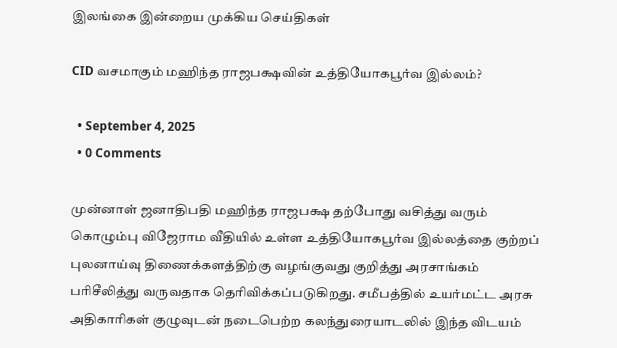இலங்கை இன்றைய முக்கிய செய்திகள்

CID வசமாகும் மஹிந்த ராஜபக்ஷவின் உத்தியோகபூர்வ இல்லம்?

  • September 4, 2025
  • 0 Comments

முன்னாள் ஜனாதிபதி மஹிந்த ராஜபக்ஷ தற்போது வசித்து வரும் கொழும்பு விஜேராம வீதியில் உள்ள உத்தியோகபூர்வ இல்லத்தை குற்றப் புலனாய்வு திணைக்களத்திற்கு வழங்குவது குறித்து அரசாங்கம் பரிசீலித்து வருவதாக தெரிவிக்கப்படுகிறது. சமீபத்தில் உயர்மட்ட அரசு அதிகாரிகள் குழுவுடன் நடைபெற்ற கலந்துரையாடலில் இந்த விடயம்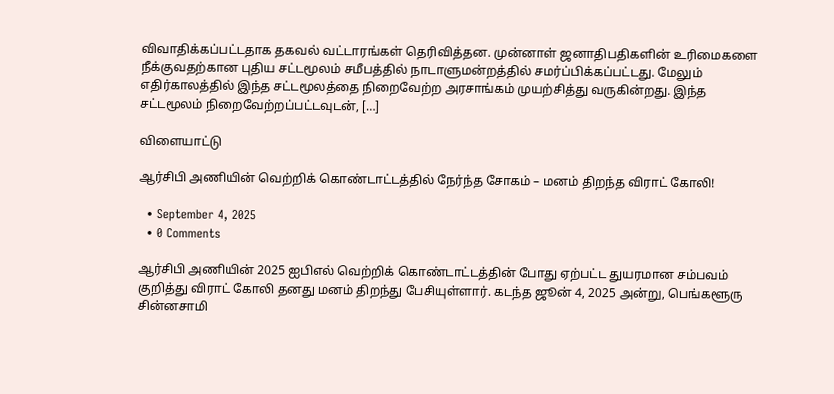விவாதிக்கப்பட்டதாக தகவல் வட்டாரங்கள் தெரிவித்தன. முன்னாள் ஜனாதிபதிகளின் உரிமைகளை நீக்குவதற்கான புதிய சட்டமூலம் சமீபத்தில் நாடாளுமன்றத்தில் சமர்ப்பிக்கப்பட்டது. மேலும் எதிர்காலத்தில் இந்த சட்டமூலத்தை நிறைவேற்ற அரசாங்கம் முயற்சித்து வருகின்றது. இந்த சட்டமூலம் நிறைவேற்றப்பட்டவுடன், […]

விளையாட்டு

ஆர்சிபி அணியின் வெற்றிக் கொண்டாட்டத்தில் நேர்ந்த சோகம் – மனம் திறந்த விராட் கோலி!

  • September 4, 2025
  • 0 Comments

ஆர்சிபி அணியின் 2025 ஐபிஎல் வெற்றிக் கொண்டாட்டத்தின் போது ஏற்பட்ட துயரமான சம்பவம் குறித்து விராட் கோலி தனது மனம் திறந்து பேசியுள்ளார். கடந்த ஜூன் 4, 2025 அன்று, பெங்களூரு சின்னசாமி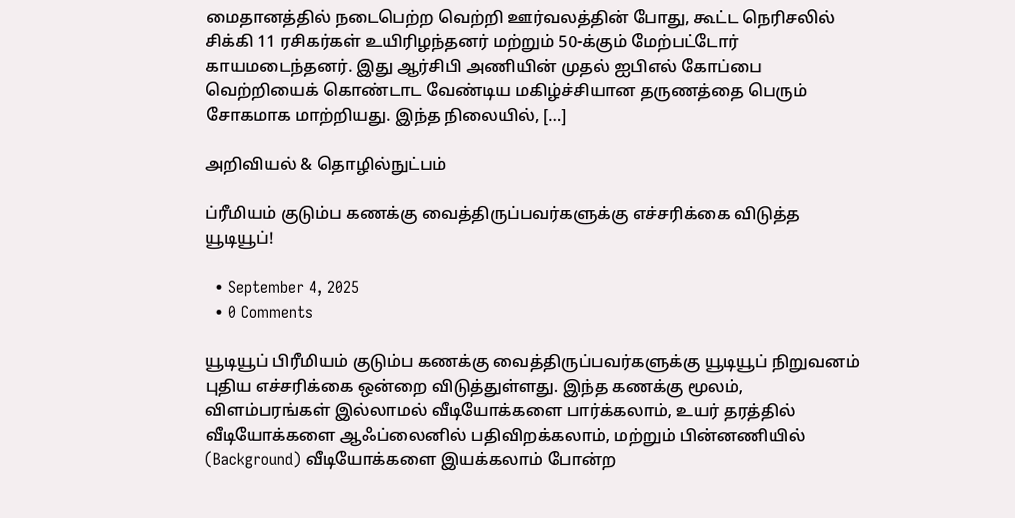மைதானத்தில் நடைபெற்ற வெற்றி ஊர்வலத்தின் போது, கூட்ட நெரிசலில் சிக்கி 11 ரசிகர்கள் உயிரிழந்தனர் மற்றும் 50-க்கும் மேற்பட்டோர் காயமடைந்தனர். இது ஆர்சிபி அணியின் முதல் ஐபிஎல் கோப்பை வெற்றியைக் கொண்டாட வேண்டிய மகிழ்ச்சியான தருணத்தை பெரும் சோகமாக மாற்றியது. இந்த நிலையில், […]

அறிவியல் & தொழில்நுட்பம்

ப்ரீமியம் குடும்ப கணக்கு வைத்திருப்பவர்களுக்கு எச்சரிக்கை விடுத்த யூடியூப்!

  • September 4, 2025
  • 0 Comments

யூடியூப் பிரீமியம் குடும்ப கணக்கு வைத்திருப்பவர்களுக்கு யூடியூப் நிறுவனம் புதிய எச்சரிக்கை ஒன்றை விடுத்துள்ளது. இந்த கணக்கு மூலம், விளம்பரங்கள் இல்லாமல் வீடியோக்களை பார்க்கலாம், உயர் தரத்தில் வீடியோக்களை ஆஃப்லைனில் பதிவிறக்கலாம், மற்றும் பின்னணியில் (Background) வீடியோக்களை இயக்கலாம் போன்ற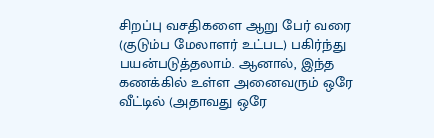சிறப்பு வசதிகளை ஆறு பேர் வரை (குடும்ப மேலாளர் உட்பட) பகிர்ந்து பயன்படுத்தலாம். ஆனால், இந்த கணக்கில் உள்ள அனைவரும் ஒரே வீட்டில் (அதாவது ஒரே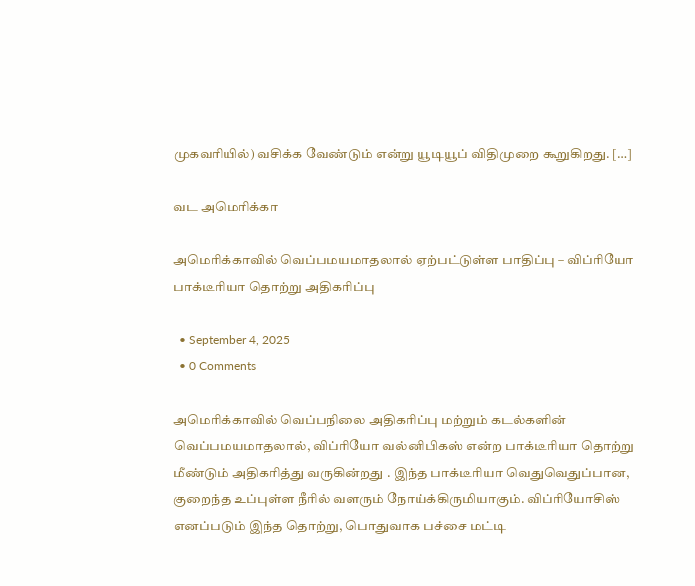முகவரியில்) வசிக்க வேண்டும் என்று யூடியூப் விதிமுறை கூறுகிறது. […]

வட அமெரிக்கா

அமெரிக்காவில் வெப்பமயமாதலால் ஏற்பட்டுள்ள பாதிப்பு – விப்ரியோ பாக்டீரியா தொற்று அதிகரிப்பு

  • September 4, 2025
  • 0 Comments

அமெரிக்காவில் வெப்பநிலை அதிகரிப்பு மற்றும் கடல்களின் வெப்பமயமாதலால், விப்ரியோ வல்னிபிகஸ் என்ற பாக்டீரியா தொற்று மீண்டும் அதிகரித்து வருகின்றது . இந்த பாக்டீரியா வெதுவெதுப்பான, குறைந்த உப்புள்ள நீரில் வளரும் நோய்க்கிருமியாகும். விப்ரியோசிஸ் எனப்படும் இந்த தொற்று, பொதுவாக பச்சை மட்டி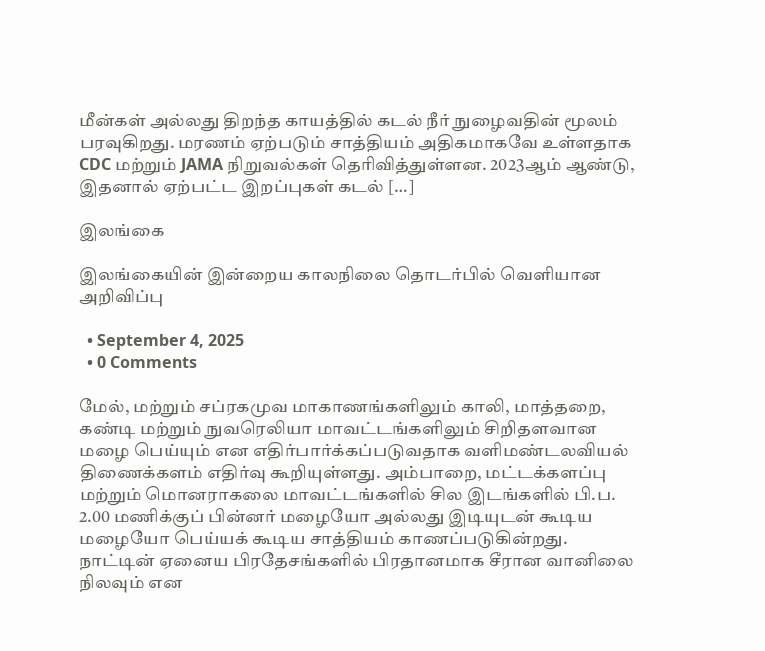மீன்கள் அல்லது திறந்த காயத்தில் கடல் நீர் நுழைவதின் மூலம் பரவுகிறது. மரணம் ஏற்படும் சாத்தியம் அதிகமாகவே உள்ளதாக CDC மற்றும் JAMA நிறுவல்கள் தெரிவித்துள்ளன. 2023ஆம் ஆண்டு, இதனால் ஏற்பட்ட இறப்புகள் கடல் […]

இலங்கை

இலங்கையின் இன்றைய காலநிலை தொடர்பில் வெளியான அறிவிப்பு

  • September 4, 2025
  • 0 Comments

மேல், மற்றும் சப்ரகமுவ மாகாணங்களிலும் காலி, மாத்தறை, கண்டி மற்றும் நுவரெலியா மாவட்டங்களிலும் சிறிதளவான மழை பெய்யும் என எதிர்பார்க்கப்படுவதாக வளிமண்டலவியல் திணைக்களம் எதிர்வு கூறியுள்ளது. அம்பாறை, மட்டக்களப்பு மற்றும் மொனராகலை மாவட்டங்களில் சில இடங்களில் பி.ப. 2.00 மணிக்குப் பின்னர் மழையோ அல்லது இடியுடன் கூடிய மழையோ பெய்யக் கூடிய சாத்தியம் காணப்படுகின்றது. நாட்டின் ஏனைய பிரதேசங்களில் பிரதானமாக சீரான வானிலை நிலவும் என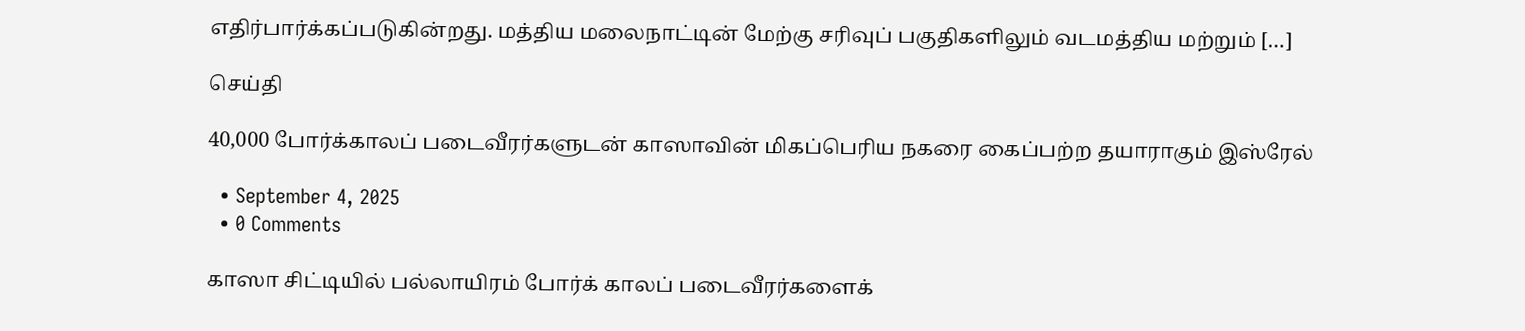எதிர்பார்க்கப்படுகின்றது. மத்திய மலைநாட்டின் மேற்கு சரிவுப் பகுதிகளிலும் வடமத்திய மற்றும் […]

செய்தி

40,000 போர்க்காலப் படைவீரர்களுடன் காஸாவின் மிகப்பெரிய நகரை கைப்பற்ற தயாராகும் இஸ்ரேல்

  • September 4, 2025
  • 0 Comments

காஸா சிட்டியில் பல்லாயிரம் போர்க் காலப் படைவீரர்களைக்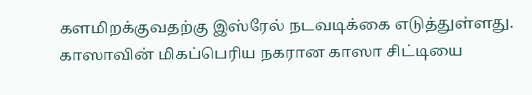களமிறக்குவதற்கு இஸ்ரேல் நடவடிக்கை எடுத்துள்ளது. காஸாவின் மிகப்பெரிய நகரான காஸா சிட்டியை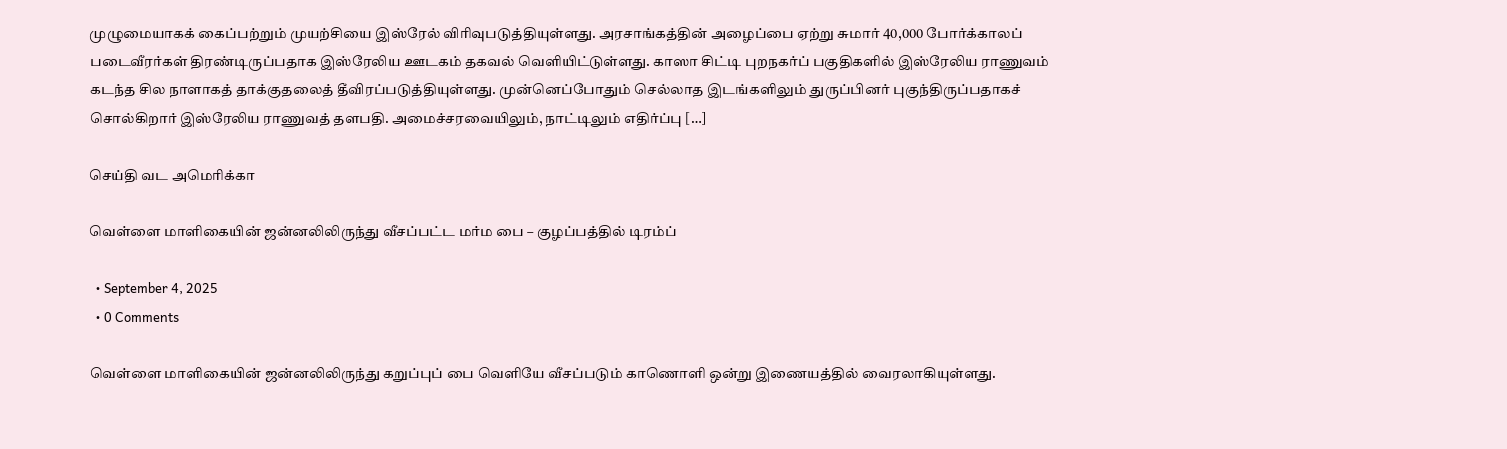முழுமையாகக் கைப்பற்றும் முயற்சியை இஸ்ரேல் விரிவுபடுத்தியுள்ளது. அரசாங்கத்தின் அழைப்பை ஏற்று சுமார் 40,000 போர்க்காலப் படைவீரர்கள் திரண்டிருப்பதாக இஸ்ரேலிய ஊடகம் தகவல் வெளியிட்டுள்ளது. காஸா சிட்டி புறநகர்ப் பகுதிகளில் இஸ்ரேலிய ராணுவம் கடந்த சில நாளாகத் தாக்குதலைத் தீவிரப்படுத்தியுள்ளது. முன்னெப்போதும் செல்லாத இடங்களிலும் துருப்பினர் புகுந்திருப்பதாகச் சொல்கிறார் இஸ்ரேலிய ராணுவத் தளபதி. அமைச்சரவையிலும், நாட்டிலும் எதிர்ப்பு […]

செய்தி வட அமெரிக்கா

வெள்ளை மாளிகையின் ஜன்னலிலிருந்து வீசப்பட்ட மர்ம பை – குழப்பத்தில் டிரம்ப்

  • September 4, 2025
  • 0 Comments

வெள்ளை மாளிகையின் ஜன்னலிலிருந்து கறுப்புப் பை வெளியே வீசப்படும் காணொளி ஒன்று இணையத்தில் வைரலாகியுள்ளது.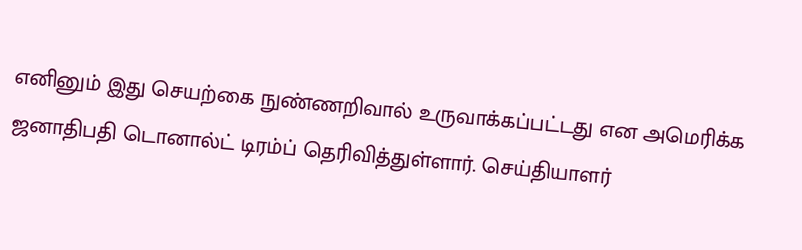எனினும் இது செயற்கை நுண்ணறிவால் உருவாக்கப்பட்டது என அமெரிக்க ஜனாதிபதி டொனால்ட் டிரம்ப் தெரிவித்துள்ளார். செய்தியாளர்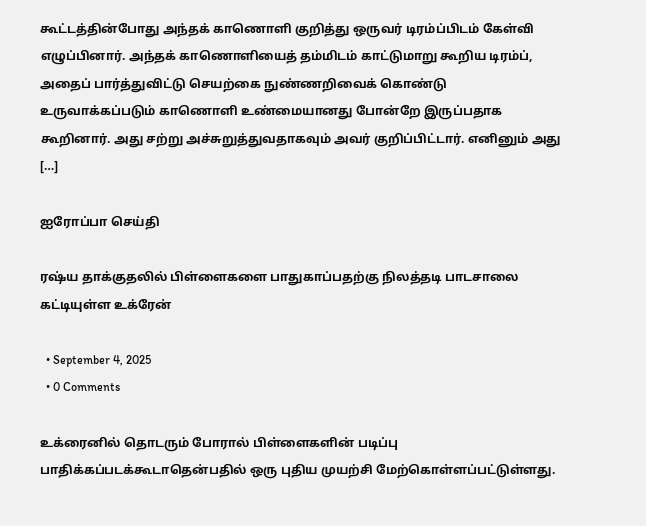கூட்டத்தின்போது அந்தக் காணொளி குறித்து ஒருவர் டிரம்ப்பிடம் கேள்வி எழுப்பினார். அந்தக் காணொளியைத் தம்மிடம் காட்டுமாறு கூறிய டிரம்ப், அதைப் பார்த்துவிட்டு செயற்கை நுண்ணறிவைக் கொண்டு உருவாக்கப்படும் காணொளி உண்மையானது போன்றே இருப்பதாக கூறினார். அது சற்று அச்சுறுத்துவதாகவும் அவர் குறிப்பிட்டார். எனினும் அது […]

ஐரோப்பா செய்தி

ரஷ்ய தாக்குதலில் பிள்ளைகளை பாதுகாப்பதற்கு நிலத்தடி பாடசாலை கட்டியுள்ள உக்ரேன்

  • September 4, 2025
  • 0 Comments

உக்ரைனில் தொடரும் போரால் பிள்ளைகளின் படிப்பு பாதிக்கப்படக்கூடாதென்பதில் ஒரு புதிய முயற்சி மேற்கொள்ளப்பட்டுள்ளது.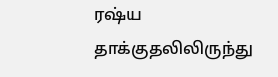ரஷ்ய தாக்குதலிலிருந்து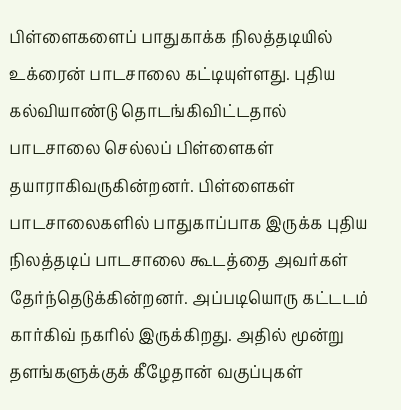பிள்ளைகளைப் பாதுகாக்க நிலத்தடியில் உக்ரைன் பாடசாலை கட்டியுள்ளது. புதிய கல்வியாண்டு தொடங்கிவிட்டதால் பாடசாலை செல்லப் பிள்ளைகள் தயாராகிவருகின்றனர். பிள்ளைகள் பாடசாலைகளில் பாதுகாப்பாக இருக்க புதிய நிலத்தடிப் பாடசாலை கூடத்தை அவர்கள் தேர்ந்தெடுக்கின்றனர். அப்படியொரு கட்டடம் கார்கிவ் நகரில் இருக்கிறது. அதில் மூன்று தளங்களுக்குக் கீழேதான் வகுப்புகள்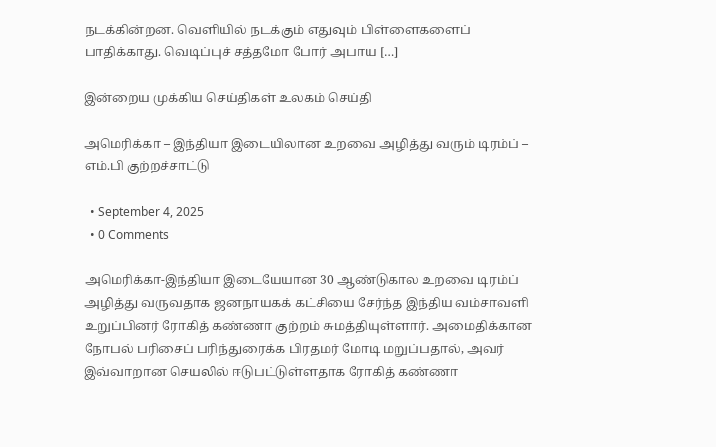நடக்கின்றன. வெளியில் நடக்கும் எதுவும் பிள்ளைகளைப் பாதிக்காது. வெடிப்புச் சத்தமோ போர் அபாய […]

இன்றைய முக்கிய செய்திகள் உலகம் செய்தி

அமெரிக்கா – இந்தியா இடையிலான உறவை அழித்து வரும் டிரம்ப் – எம்.பி குற்றச்சாட்டு

  • September 4, 2025
  • 0 Comments

அமெரிக்கா-இந்தியா இடையேயான 30 ஆண்டுகால உறவை டிரம்ப் அழித்து வருவதாக ஜனநாயகக் கட்சியை சேர்ந்த இந்திய வம்சாவளி உறுப்பினர் ரோகித் கண்ணா குற்றம் சுமத்தியுள்ளார். அமைதிக்கான நோபல் பரிசைப் பரிந்துரைக்க பிரதமர் மோடி மறுப்பதால், அவர் இவ்வாறான செயலில் ஈடுபட்டுள்ளதாக ரோகித் கண்ணா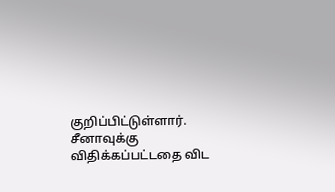குறிப்பிட்டுள்ளார். சீனாவுக்கு விதிக்கப்பட்டதை விட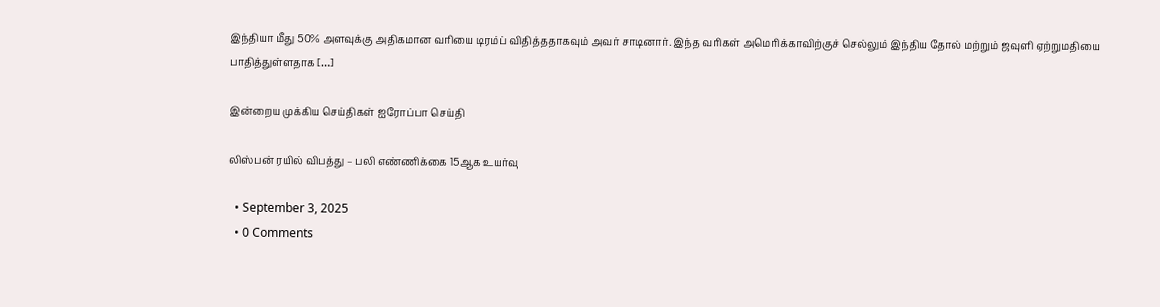இந்தியா மீது 50% அளவுக்கு அதிகமான வரியை டிரம்ப் விதித்ததாகவும் அவர் சாடினார். இந்த வரிகள் அமெரிக்காவிற்குச் செல்லும் இந்திய தோல் மற்றும் ஜவுளி ஏற்றுமதியை பாதித்துள்ளதாக […]

இன்றைய முக்கிய செய்திகள் ஐரோப்பா செய்தி

லிஸ்பன் ரயில் விபத்து – பலி எண்ணிக்கை 15ஆக உயர்வு

  • September 3, 2025
  • 0 Comments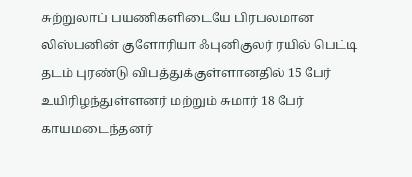சுற்றுலாப் பயணிகளிடையே பிரபலமான லிஸ்பனின் குளோரியா ஃபுனிகுலர் ரயில் பெட்டி தடம் புரண்டு விபத்துக்குள்ளானதில் 15 பேர் உயிரிழந்துள்ளனர் மற்றும் சுமார் 18 பேர் காயமடைந்தனர்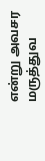என்று அவசர மருத்துவ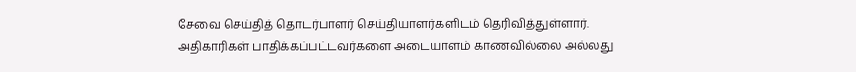சேவை செய்தித் தொடர்பாளர் செய்தியாளர்களிடம் தெரிவித்துள்ளார். அதிகாரிகள் பாதிக்கப்பட்டவர்களை அடையாளம் காணவில்லை அல்லது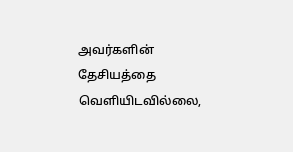அவர்களின் தேசியத்தை வெளியிடவில்லை,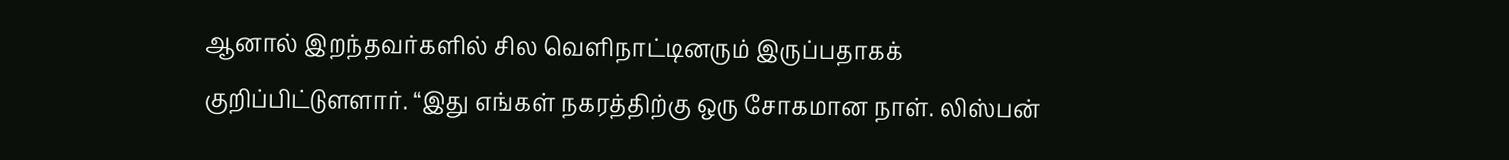ஆனால் இறந்தவர்களில் சில வெளிநாட்டினரும் இருப்பதாகக் குறிப்பிட்டுளளார். “இது எங்கள் நகரத்திற்கு ஒரு சோகமான நாள். லிஸ்பன்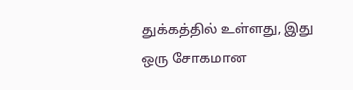துக்கத்தில் உள்ளது, இது ஒரு சோகமான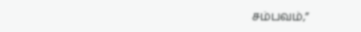சம்பவம்,”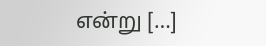என்று […]